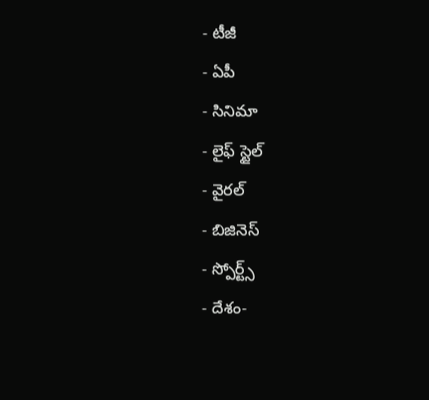- టీజీ
- ఏపీ
- సినిమా
- లైఫ్ స్టైల్
- వైరల్
- బిజినెస్
- స్పోర్ట్స్
- దేశం-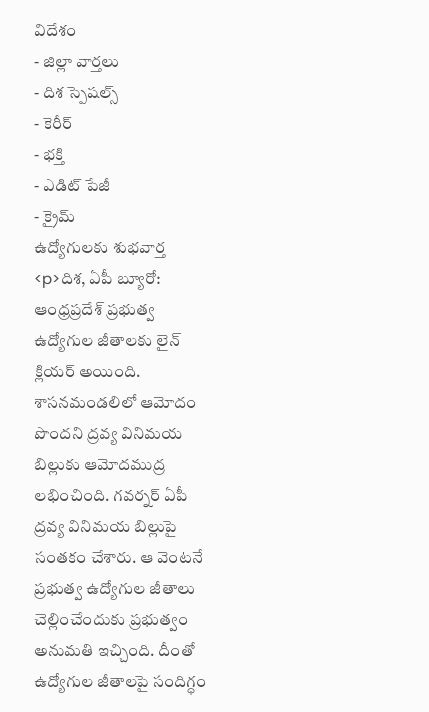విదేశం
- జిల్లా వార్తలు
- దిశ స్పెషల్స్
- కెరీర్
- భక్తి
- ఎడిట్ పేజీ
- క్రైమ్
ఉద్యోగులకు శుభవార్త
<p>దిశ, ఏపీ బ్యూరో: ఆంధ్రప్రదేశ్ ప్రభుత్వ ఉద్యోగుల జీతాలకు లైన్ క్లియర్ అయింది. శాసనమండలిలో ఆమోదం పొందని ద్రవ్య వినిమయ బిల్లుకు ఆమోదముద్ర లభించింది. గవర్నర్ ఏపీ ద్రవ్య వినిమయ బిల్లుపై సంతకం చేశారు. ఆ వెంటనే ప్రభుత్వ ఉద్యోగుల జీతాలు చెల్లించేందుకు ప్రభుత్వం అనుమతి ఇచ్చింది. దీంతో ఉద్యోగుల జీతాలపై సందిగ్ధం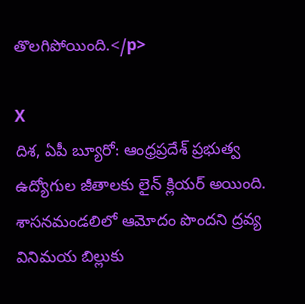తొలగిపోయింది.</p>

X
దిశ, ఏపీ బ్యూరో: ఆంధ్రప్రదేశ్ ప్రభుత్వ ఉద్యోగుల జీతాలకు లైన్ క్లియర్ అయింది. శాసనమండలిలో ఆమోదం పొందని ద్రవ్య వినిమయ బిల్లుకు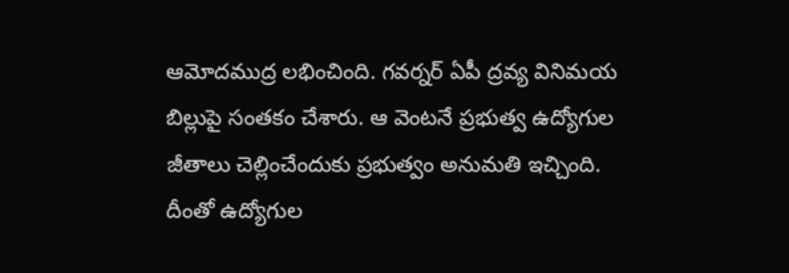ఆమోదముద్ర లభించింది. గవర్నర్ ఏపీ ద్రవ్య వినిమయ బిల్లుపై సంతకం చేశారు. ఆ వెంటనే ప్రభుత్వ ఉద్యోగుల జీతాలు చెల్లించేందుకు ప్రభుత్వం అనుమతి ఇచ్చింది. దీంతో ఉద్యోగుల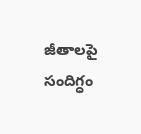జీతాలపై సందిగ్ధం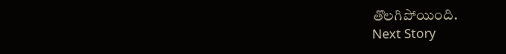తొలగిపోయింది.
Next Story